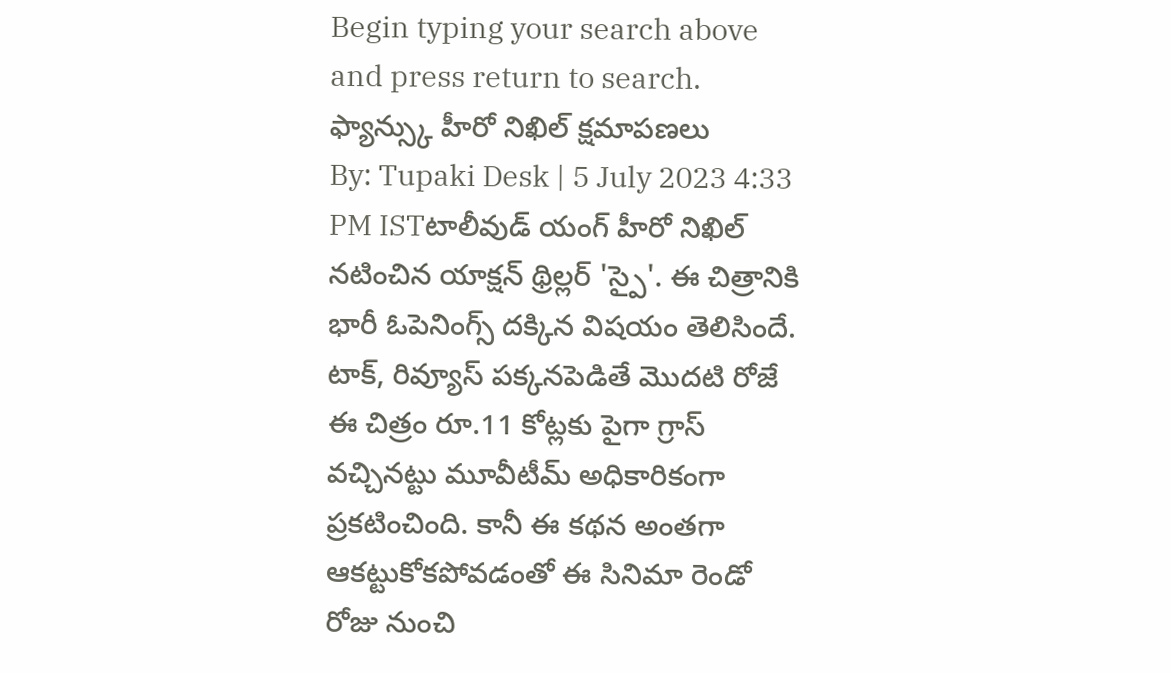Begin typing your search above and press return to search.
ఫ్యాన్స్కు హీరో నిఖిల్ క్షమాపణలు
By: Tupaki Desk | 5 July 2023 4:33 PM ISTటాలీవుడ్ యంగ్ హీరో నిఖిల్ నటించిన యాక్షన్ థ్రిల్లర్ 'స్పై'. ఈ చిత్రానికి భారీ ఓపెనింగ్స్ దక్కిన విషయం తెలిసిందే. టాక్, రివ్యూస్ పక్కనపెడితే మొదటి రోజే ఈ చిత్రం రూ.11 కోట్లకు పైగా గ్రాస్ వచ్చినట్టు మూవీటీమ్ అధికారికంగా ప్రకటించింది. కానీ ఈ కథన అంతగా ఆకట్టుకోకపోవడంతో ఈ సినిమా రెండో రోజు నుంచి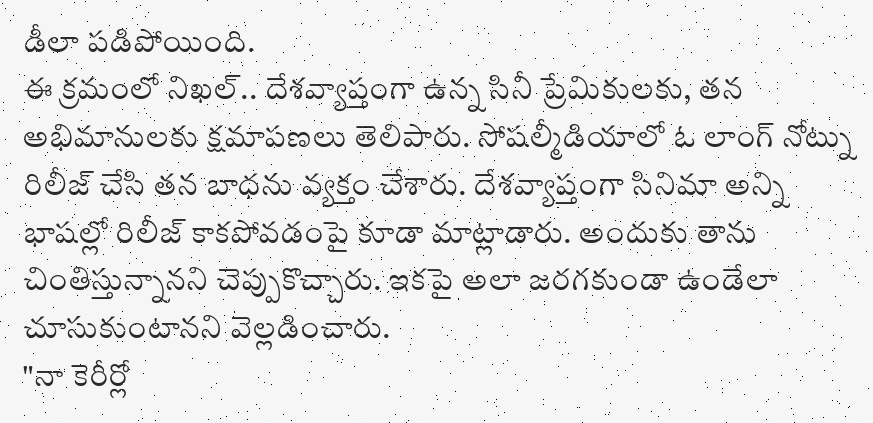డీలా పడిపోయింది.
ఈ క్రమంలో నిఖల్.. దేశవ్యాప్తంగా ఉన్న సినీ ప్రేమికులకు, తన అభిమానులకు క్షమాపణలు తెలిపారు. సోషల్మీడియాలో ఓ లాంగ్ నోట్ను రిలీజ్ చేసి తన బాధను వ్యక్తం చేశారు. దేశవ్యాప్తంగా సినిమా అన్ని భాషల్లో రిలీజ్ కాకపోవడంపై కూడా మాట్లాడారు. అందుకు తాను చింతిస్తున్నానని చెప్పుకొచ్చారు. ఇకపై అలా జరగకుండా ఉండేలా చూసుకుంటానని వెల్లడించారు.
"నా కెరీర్లో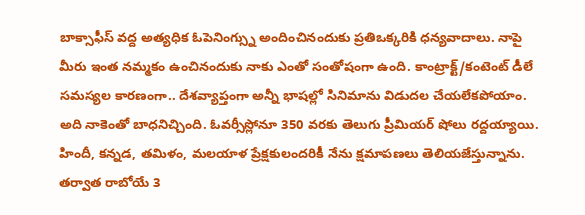బాక్సాఫీస్ వద్ద అత్యధిక ఓపెనింగ్స్ను అందించినందుకు ప్రతిఒక్కరికి ధన్యవాదాలు. నాపై మీరు ఇంత నమ్మకం ఉంచినందుకు నాకు ఎంతో సంతోషంగా ఉంది. కాంట్రాక్ట్/కంటెంట్ డీలే సమస్యల కారణంగా.. దేశవ్యాప్తంగా అన్నీ భాషల్లో సినిమాను విడుదల చేయలేకపోయాం. అది నాకెంతో బాధనిచ్చింది. ఓవర్సీస్లోనూ 350 వరకు తెలుగు ప్రీమియర్ షోలు రద్దయ్యాయి.
హిందీ, కన్నడ, తమిళం, మలయాళ ప్రేక్షకులందరికీ నేను క్షమాపణలు తెలియజేస్తున్నాను. తర్వాత రాబోయే 3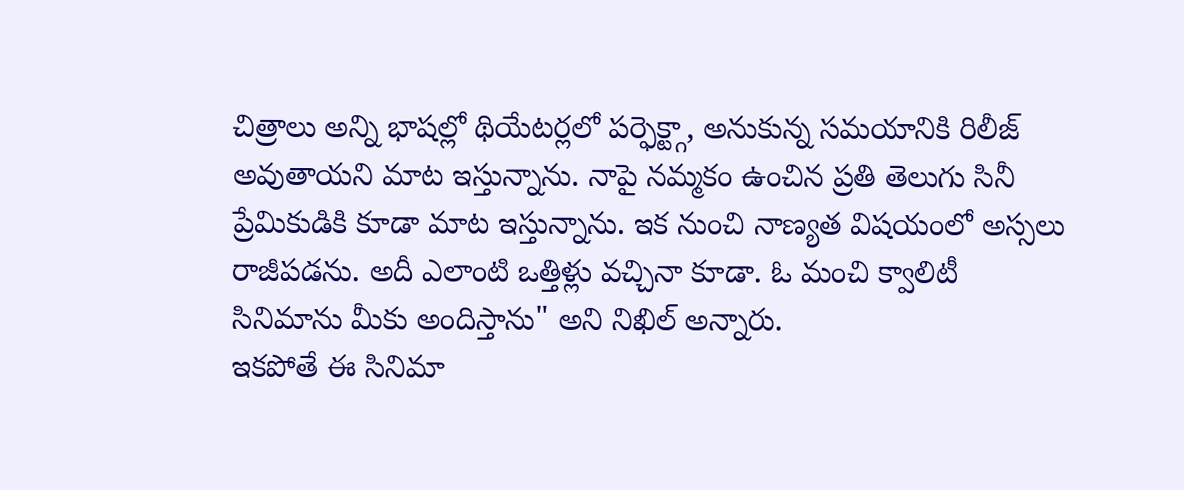చిత్రాలు అన్ని భాషల్లో థియేటర్లలో పర్ఫెక్ట్గా, అనుకున్న సమయానికి రిలీజ్ అవుతాయని మాట ఇస్తున్నాను. నాపై నమ్మకం ఉంచిన ప్రతి తెలుగు సినీ ప్రేమికుడికి కూడా మాట ఇస్తున్నాను. ఇక నుంచి నాణ్యత విషయంలో అస్సలు రాజీపడను. అదీ ఎలాంటి ఒత్తిళ్లు వచ్చినా కూడా. ఓ మంచి క్వాలిటీ సినిమాను మీకు అందిస్తాను" అని నిఖిల్ అన్నారు.
ఇకపోతే ఈ సినిమా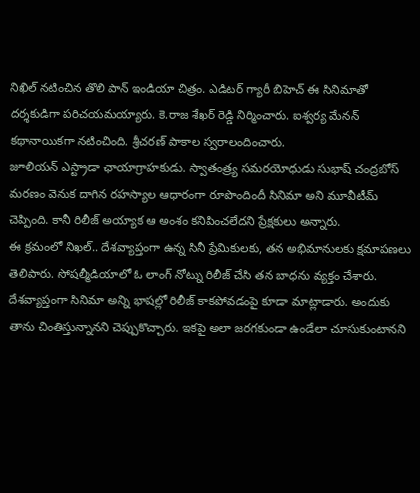నిఖిల్ నటించిన తొలి పాన్ ఇండియా చిత్రం. ఎడిటర్ గ్యారీ బిహెచ్ ఈ సినిమాతో దర్శకుడిగా పరిచయమయ్యారు. కె.రాజ శేఖర్ రెడ్డి నిర్మించారు. ఐశ్వర్య మేనన్ కథానాయికగా నటించింది. శ్రీచరణ్ పాకాల స్వరాలందించారు.
జూలియన్ ఎస్ట్రాడా ఛాయాగ్రాహకుడు. స్వాతంత్ర్య సమరయోధుడు సుభాష్ చంద్రబోస్ మరణం వెనుక దాగిన రహస్యాల ఆధారంగా రూపొందిందీ సినిమా అని మూవీటీమ్ చెప్పింది. కానీ రిలీజ్ అయ్యాక ఆ అంశం కనిపించలేదని ప్రేక్షకులు అన్నారు.
ఈ క్రమంలో నిఖల్.. దేశవ్యాప్తంగా ఉన్న సినీ ప్రేమికులకు, తన అభిమానులకు క్షమాపణలు తెలిపారు. సోషల్మీడియాలో ఓ లాంగ్ నోట్ను రిలీజ్ చేసి తన బాధను వ్యక్తం చేశారు. దేశవ్యాప్తంగా సినిమా అన్ని భాషల్లో రిలీజ్ కాకపోవడంపై కూడా మాట్లాడారు. అందుకు తాను చింతిస్తున్నానని చెప్పుకొచ్చారు. ఇకపై అలా జరగకుండా ఉండేలా చూసుకుంటానని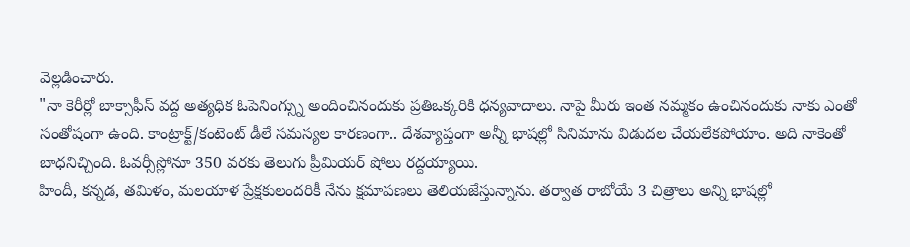వెల్లడించారు.
"నా కెరీర్లో బాక్సాఫీస్ వద్ద అత్యధిక ఓపెనింగ్స్ను అందించినందుకు ప్రతిఒక్కరికి ధన్యవాదాలు. నాపై మీరు ఇంత నమ్మకం ఉంచినందుకు నాకు ఎంతో సంతోషంగా ఉంది. కాంట్రాక్ట్/కంటెంట్ డీలే సమస్యల కారణంగా.. దేశవ్యాప్తంగా అన్నీ భాషల్లో సినిమాను విడుదల చేయలేకపోయాం. అది నాకెంతో బాధనిచ్చింది. ఓవర్సీస్లోనూ 350 వరకు తెలుగు ప్రీమియర్ షోలు రద్దయ్యాయి.
హిందీ, కన్నడ, తమిళం, మలయాళ ప్రేక్షకులందరికీ నేను క్షమాపణలు తెలియజేస్తున్నాను. తర్వాత రాబోయే 3 చిత్రాలు అన్ని భాషల్లో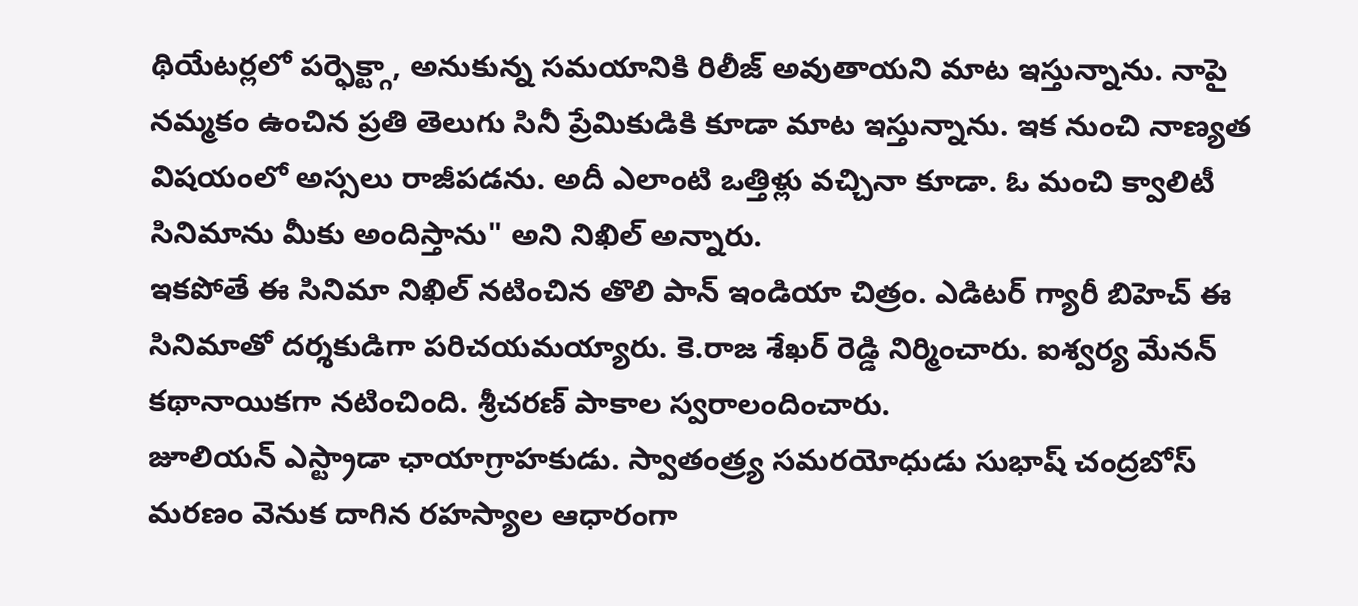థియేటర్లలో పర్ఫెక్ట్గా, అనుకున్న సమయానికి రిలీజ్ అవుతాయని మాట ఇస్తున్నాను. నాపై నమ్మకం ఉంచిన ప్రతి తెలుగు సినీ ప్రేమికుడికి కూడా మాట ఇస్తున్నాను. ఇక నుంచి నాణ్యత విషయంలో అస్సలు రాజీపడను. అదీ ఎలాంటి ఒత్తిళ్లు వచ్చినా కూడా. ఓ మంచి క్వాలిటీ సినిమాను మీకు అందిస్తాను" అని నిఖిల్ అన్నారు.
ఇకపోతే ఈ సినిమా నిఖిల్ నటించిన తొలి పాన్ ఇండియా చిత్రం. ఎడిటర్ గ్యారీ బిహెచ్ ఈ సినిమాతో దర్శకుడిగా పరిచయమయ్యారు. కె.రాజ శేఖర్ రెడ్డి నిర్మించారు. ఐశ్వర్య మేనన్ కథానాయికగా నటించింది. శ్రీచరణ్ పాకాల స్వరాలందించారు.
జూలియన్ ఎస్ట్రాడా ఛాయాగ్రాహకుడు. స్వాతంత్ర్య సమరయోధుడు సుభాష్ చంద్రబోస్ మరణం వెనుక దాగిన రహస్యాల ఆధారంగా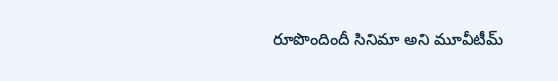రూపొందిందీ సినిమా అని మూవీటీమ్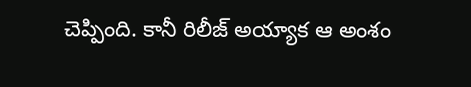చెప్పింది. కానీ రిలీజ్ అయ్యాక ఆ అంశం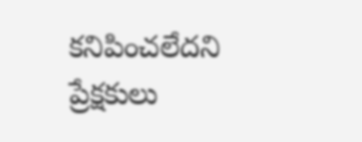కనిపించలేదని ప్రేక్షకులు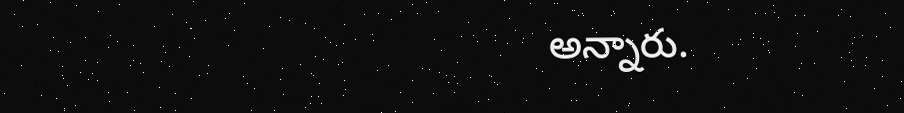అన్నారు.